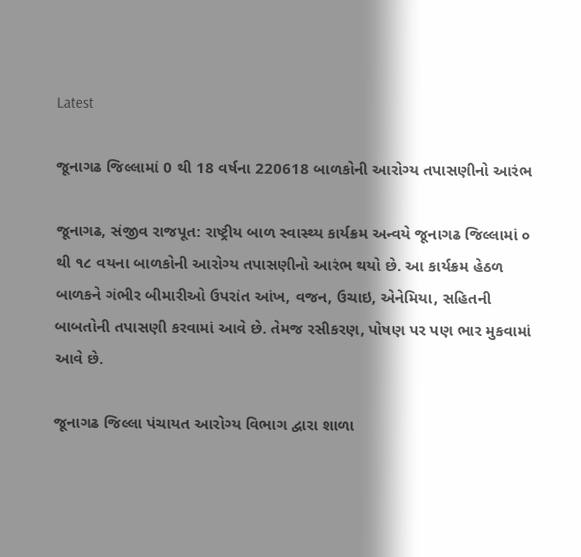Latest

જૂનાગઢ જિલ્લામાં 0 થી 18 વર્ષના 220618 બાળકોની આરોગ્ય તપાસણીનો આરંભ

જૂનાગઢ, સંજીવ રાજપૂત: રાષ્ટ્રીય બાળ સ્વાસ્થ્ય કાર્યક્રમ અન્વયે જૂનાગઢ જિલ્લામાં ૦ થી ૧૮ વયના બાળકોની આરોગ્ય તપાસણીનો આરંભ થયો છે. આ કાર્યક્રમ હેઠળ બાળકને ગંભીર બીમારીઓ ઉપરાંત આંખ, વજન, ઉચાઇ, એનેમિયા, સહિતની બાબતોની તપાસણી કરવામાં આવે છે. તેમજ રસીકરણ, પોષણ પર પણ ભાર મુકવામાં આવે છે.

જૂનાગઢ જિલ્લા પંચાયત આરોગ્ય વિભાગ દ્વારા શાળા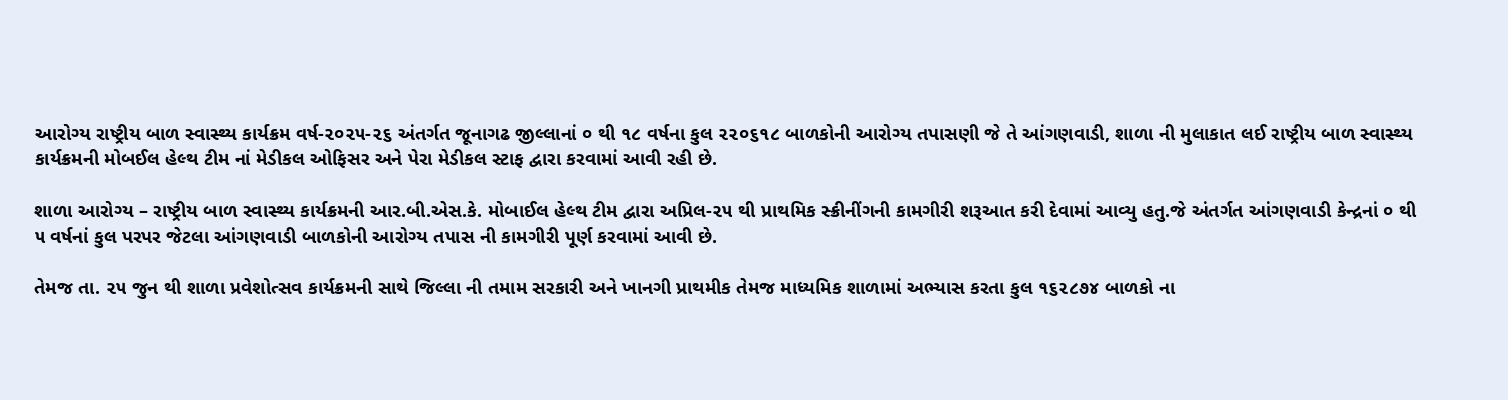આરોગ્ય રાષ્ટ્રીય બાળ સ્વાસ્થ્ય કાર્યક્રમ વર્ષ-૨૦૨૫-૨૬ અંતર્ગત જૂનાગઢ જીલ્લાનાં ૦ થી ૧૮ વર્ષના કુલ ૨૨૦૬૧૮ બાળકોની આરોગ્ય તપાસણી જે તે આંગણવાડી, શાળા ની મુલાકાત લઈ રાષ્ટ્રીય બાળ સ્વાસ્થ્ય કાર્યક્રમની મોબઈલ હેલ્થ ટીમ નાં મેડીકલ ઓફિસર અને પેરા મેડીકલ સ્ટાફ દ્વારા કરવામાં આવી રહી છે.

શાળા આરોગ્ય – રાષ્ટ્રીય બાળ સ્વાસ્થ્ય કાર્યક્રમની આર.બી.એસ.કે. મોબાઈલ હેલ્થ ટીમ દ્વારા અપ્રિલ-૨૫ થી પ્રાથમિક સ્ક્રીનીંગની કામગીરી શરૂઆત કરી દેવામાં આવ્યુ હતુ.જે અંતર્ગત આંગણવાડી કેન્દ્રનાં ૦ થી ૫ વર્ષનાં કુલ પરપર જેટલા આંગણવાડી બાળકોની આરોગ્ય તપાસ ની કામગીરી પૂર્ણ કરવામાં આવી છે.

તેમજ તા. ૨૫ જુન થી શાળા પ્રવેશોત્સવ કાર્યક્રમની સાથે જિલ્લા ની તમામ સરકારી અને ખાનગી પ્રાથમીક તેમજ માધ્યમિક શાળામાં અભ્યાસ કરતા કુલ ૧૬૨૮૭૪ બાળકો ના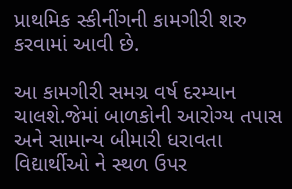પ્રાથમિક સ્કીનીંગની કામગીરી શરુ કરવામાં આવી છે.

આ કામગીરી સમગ્ર વર્ષ દરમ્યાન ચાલશે.જેમાં બાળકોની આરોગ્ય તપાસ અને સામાન્ય બીમારી ધરાવતા વિદ્યાર્થીઓ ને સ્થળ ઉપર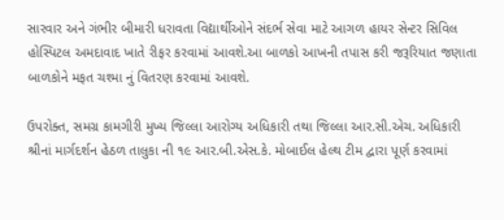સારવાર અને ગંભીર બીમારી ધરાવતા વિદ્યાર્થીઓને સંદર્ભ સેવા માટે આગળ હાયર સેન્ટર સિવિલ હોસ્પિટલ અમદાવાદ ખાતે રીફર કરવામાં આવશે.આ બાળકો આખની તપાસ કરી જરૂરિયાત જણાતા બાળકોને મફત ચશ્મા નું વિતરણ કરવામાં આવશે.

ઉપરોક્ત, સમગ્ર કામગીરી મુખ્ય જિલ્લા આરોગ્ય અધિકારી તથા જિલ્લા આર.સી.એચ. અધિકારી શ્રીનાં માર્ગદર્શન હેઠળ તાલુકા ની ૧૯ આર.બી.એસ.કે. મોબાઈલ હેલ્થ ટીમ દ્વારા પૂર્ણ કરવામાં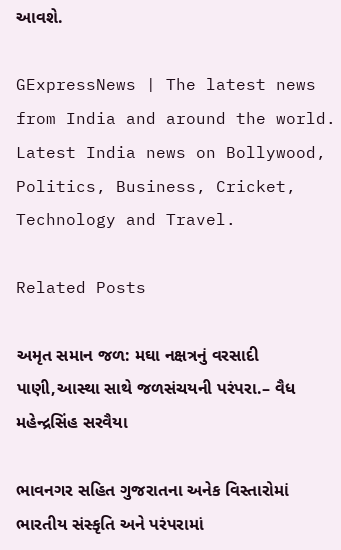આવશે.

GExpressNews | The latest news from India and around the world. Latest India news on Bollywood, Politics, Business, Cricket, Technology and Travel.

Related Posts

અમૃત સમાન જળ: મઘા નક્ષત્રનું વરસાદી પાણી,આસ્થા સાથે જળસંચયની પરંપરા.– વૈધ મહેન્દ્રસિંહ સરવૈયા

ભાવનગર સહિત ગુજરાતના અનેક વિસ્તારોમાં ભારતીય સંસ્કૃતિ અને પરંપરામાં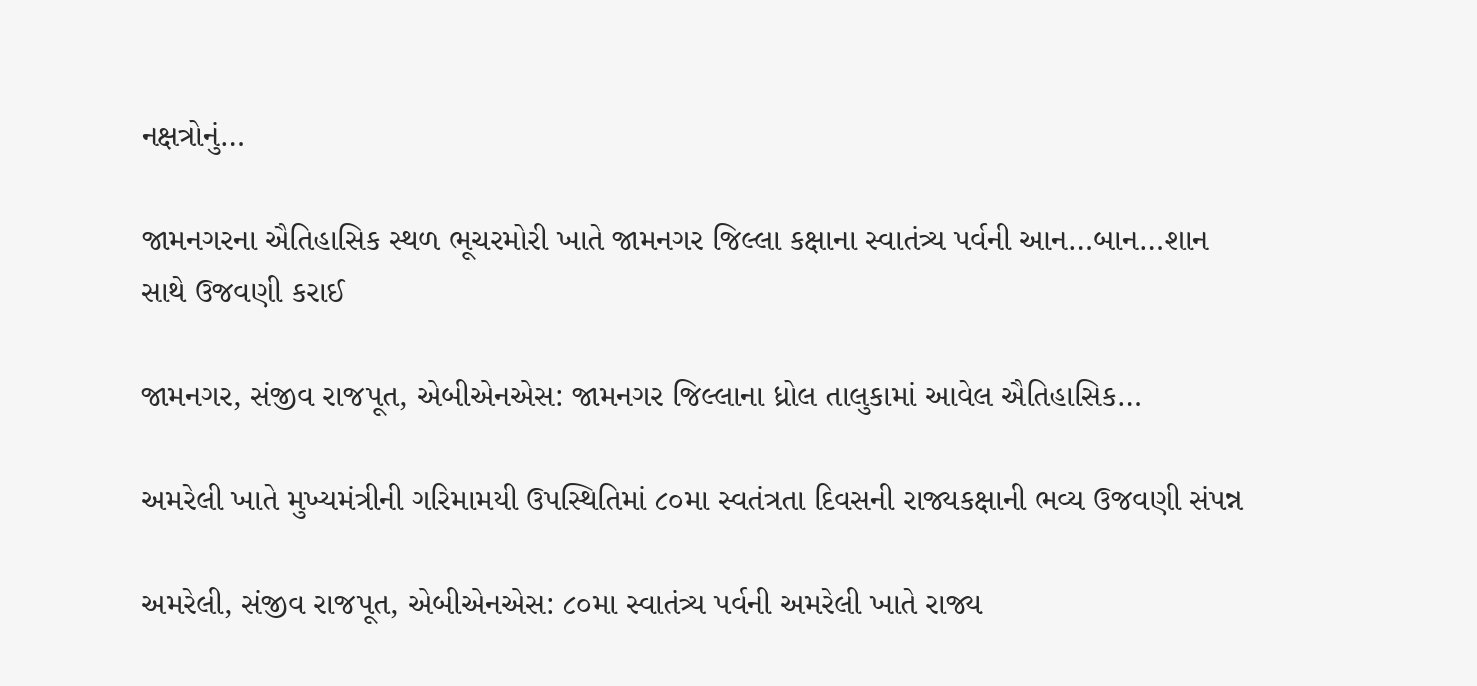નક્ષત્રોનું…

જામનગરના ઐતિહાસિક સ્થળ ભૂચરમોરી ખાતે જામનગર જિલ્લા કક્ષાના સ્વાતંત્ર્ય પર્વની આન…બાન…શાન સાથે ઉજવણી કરાઈ

જામનગર, સંજીવ રાજપૂત, એબીએનએસ: જામનગર જિલ્લાના ધ્રોલ તાલુકામાં આવેલ ઐતિહાસિક…

અમરેલી ખાતે મુખ્યમંત્રીની ગરિમામયી ઉપસ્થિતિમાં ૮૦મા સ્વતંત્રતા દિવસની રાજ્યકક્ષાની ભવ્ય ઉજવણી સંપન્ન

અમરેલી, સંજીવ રાજપૂત, એબીએનએસ: ૮૦મા સ્વાતંત્ર્ય પર્વની અમરેલી ખાતે રાજ્ય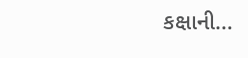કક્ષાની…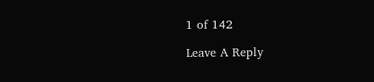1 of 142

Leave A Reply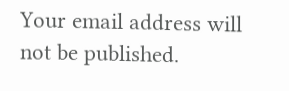Your email address will not be published.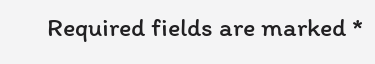Required fields are marked *